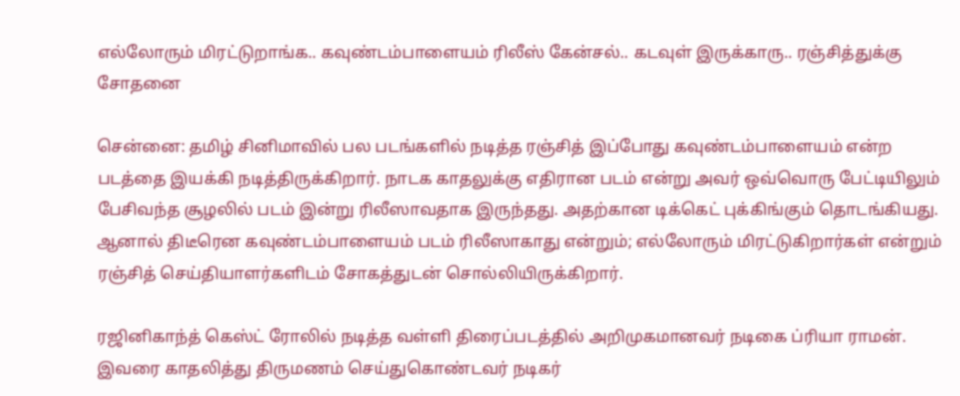எல்லோரும் மிரட்டுறாங்க.. கவுண்டம்பாளையம் ரிலீஸ் கேன்சல்.. கடவுள் இருக்காரு.. ரஞ்சித்துக்கு சோதனை

சென்னை: தமிழ் சினிமாவில் பல படங்களில் நடித்த ரஞ்சித் இப்போது கவுண்டம்பாளையம் என்ற படத்தை இயக்கி நடித்திருக்கிறார். நாடக காதலுக்கு எதிரான படம் என்று அவர் ஒவ்வொரு பேட்டியிலும் பேசிவந்த சூழலில் படம் இன்று ரிலீஸாவதாக இருந்தது. அதற்கான டிக்கெட் புக்கிங்கும் தொடங்கியது. ஆனால் திடீரென கவுண்டம்பாளையம் படம் ரிலீஸாகாது என்றும்; எல்லோரும் மிரட்டுகிறார்கள் என்றும் ரஞ்சித் செய்தியாளர்களிடம் சோகத்துடன் சொல்லியிருக்கிறார்.

ரஜினிகாந்த் கெஸ்ட் ரோலில் நடித்த வள்ளி திரைப்படத்தில் அறிமுகமானவர் நடிகை ப்ரியா ராமன். இவரை காதலித்து திருமணம் செய்துகொண்டவர் நடிகர்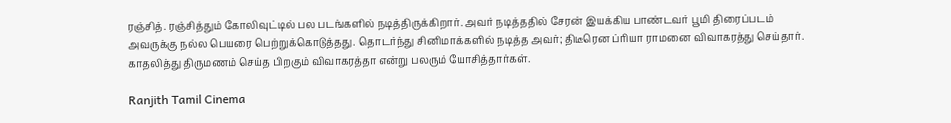ரஞ்சித். ரஞ்சித்தும் கோலிவுட்டில் பல படங்களில் நடித்திருக்கிறார். அவர் நடித்ததில் சேரன் இயக்கிய பாண்டவர் பூமி திரைப்படம் அவருக்கு நல்ல பெயரை பெற்றுக்கொடுத்தது. தொடர்ந்து சினிமாக்களில் நடித்த அவர்; திடீரென ப்ரியா ராமனை விவாகரத்து செய்தார். காதலித்து திருமணம் செய்த பிறகும் விவாகரத்தா என்று பலரும் யோசித்தார்கள்.

Ranjith Tamil Cinema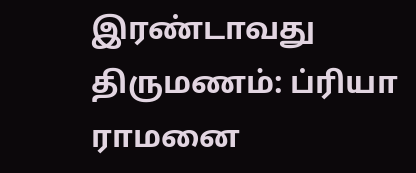இரண்டாவது திருமணம்: ப்ரியா ராமனை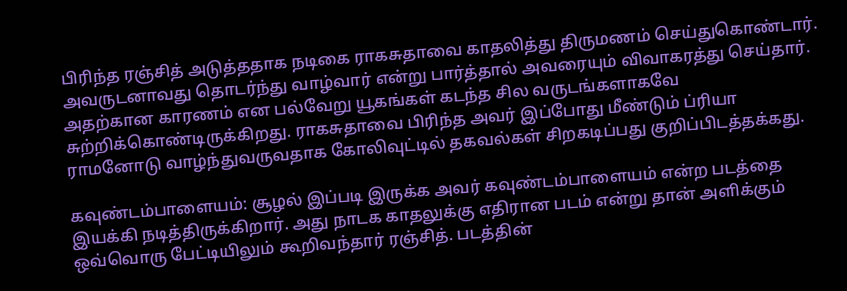பிரிந்த ரஞ்சித் அடுத்ததாக நடிகை ராகசுதாவை காதலித்து திருமணம் செய்துகொண்டார். அவருடனாவது தொடர்ந்து வாழ்வார் என்று பார்த்தால் அவரையும் விவாகரத்து செய்தார். அதற்கான காரணம் என பல்வேறு யூகங்கள் கடந்த சில வருடங்களாகவே சுற்றிக்கொண்டிருக்கிறது. ராகசுதாவை பிரிந்த அவர் இப்போது மீண்டும் ப்ரியா ராமனோடு வாழ்ந்துவருவதாக கோலிவுட்டில் தகவல்கள் சிறகடிப்பது குறிப்பிடத்தக்கது.

கவுண்டம்பாளையம்: சூழல் இப்படி இருக்க அவர் கவுண்டம்பாளையம் என்ற படத்தை இயக்கி நடித்திருக்கிறார். அது நாடக காதலுக்கு எதிரான படம் என்று தான் அளிக்கும் ஒவ்வொரு பேட்டியிலும் கூறிவந்தார் ரஞ்சித். படத்தின்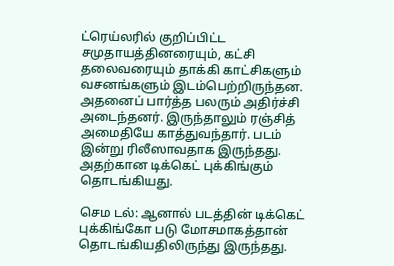ட்ரெய்லரில் குறிப்பிட்ட சமுதாயத்தினரையும், கட்சி தலைவரையும் தாக்கி காட்சிகளும் வசனங்களும் இடம்பெற்றிருந்தன. அதனைப் பார்த்த பலரும் அதிர்ச்சி அடைந்தனர். இருந்தாலும் ரஞ்சித் அமைதியே காத்துவந்தார். படம் இன்று ரிலீஸாவதாக இருந்தது. அதற்கான டிக்கெட் புக்கிங்கும் தொடங்கியது.

செம டல்: ஆனால் படத்தின் டிக்கெட் புக்கிங்கோ படு மோசமாகத்தான் தொடங்கியதிலிருந்து இருந்தது.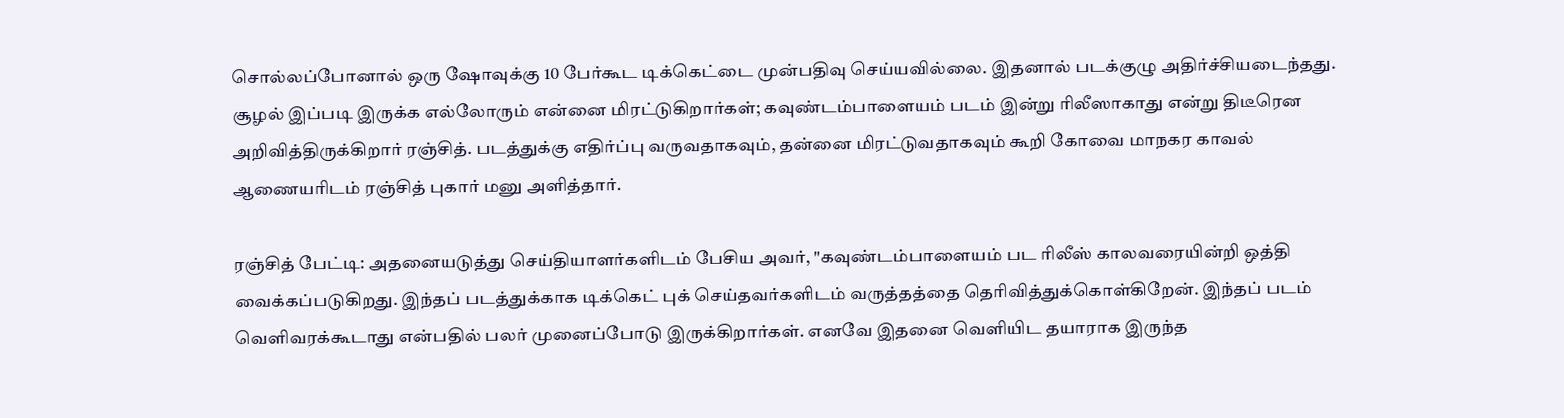சொல்லப்போனால் ஒரு ஷோவுக்கு 10 பேர்கூட டிக்கெட்டை முன்பதிவு செய்யவில்லை. இதனால் படக்குழு அதிர்ச்சியடைந்தது. சூழல் இப்படி இருக்க எல்லோரும் என்னை மிரட்டுகிறார்கள்; கவுண்டம்பாளையம் படம் இன்று ரிலீஸாகாது என்று திடீரென அறிவித்திருக்கிறார் ரஞ்சித். படத்துக்கு எதிர்ப்பு வருவதாகவும், தன்னை மிரட்டுவதாகவும் கூறி கோவை மாநகர காவல் ஆணையரிடம் ரஞ்சித் புகார் மனு அளித்தார்.

ரஞ்சித் பேட்டி: அதனையடுத்து செய்தியாளர்களிடம் பேசிய அவர், "கவுண்டம்பாளையம் பட ரிலீஸ் காலவரையின்றி ஒத்தி வைக்கப்படுகிறது. இந்தப் படத்துக்காக டிக்கெட் புக் செய்தவர்களிடம் வருத்தத்தை தெரிவித்துக்கொள்கிறேன். இந்தப் படம் வெளிவரக்கூடாது என்பதில் பலர் முனைப்போடு இருக்கிறார்கள். எனவே இதனை வெளியிட தயாராக இருந்த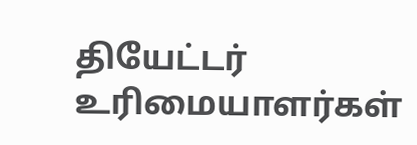தியேட்டர் உரிமையாளர்கள்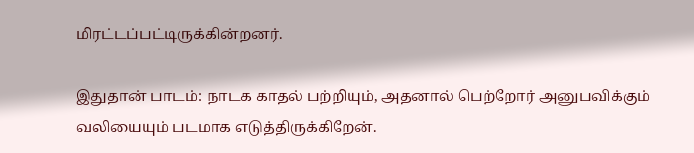மிரட்டப்பட்டிருக்கின்றனர்.

இதுதான் பாடம்: நாடக காதல் பற்றியும், அதனால் பெற்றோர் அனுபவிக்கும் வலியையும் படமாக எடுத்திருக்கிறேன்.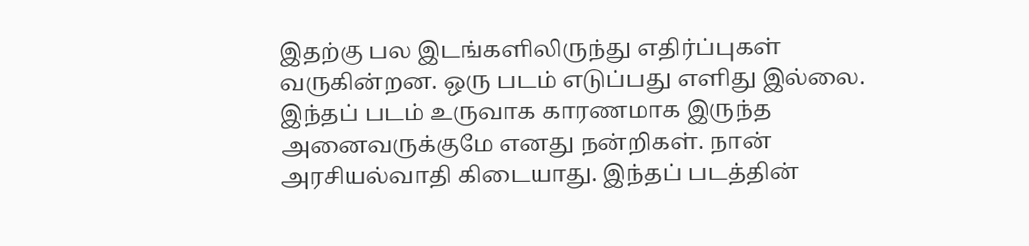இதற்கு பல இடங்களிலிருந்து எதிர்ப்புகள் வருகின்றன. ஒரு படம் எடுப்பது எளிது இல்லை. இந்தப் படம் உருவாக காரணமாக இருந்த அனைவருக்குமே எனது நன்றிகள். நான் அரசியல்வாதி கிடையாது. இந்தப் படத்தின்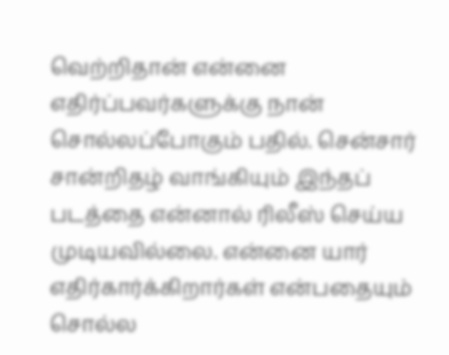வெற்றிதான் என்னை எதிர்ப்பவர்களுக்கு நான் சொல்லப்போகும் பதில். சென்சார் சான்றிதழ் வாங்கியும் இந்தப் படத்தை என்னால் ரிலீஸ் செய்ய முடியவில்லை. என்னை யார் எதிர்கார்க்கிறார்கள் என்பதையும் சொல்ல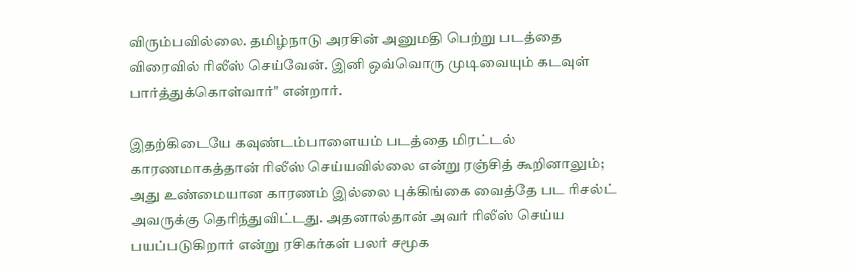விரும்பவில்லை. தமிழ்நாடு அரசின் அனுமதி பெற்று படத்தை விரைவில் ரிலீஸ் செய்வேன். இனி ஒவ்வொரு முடிவையும் கடவுள் பார்த்துக்கொள்வார்" என்றார்.

இதற்கிடையே கவுண்டம்பாளையம் படத்தை மிரட்டல் காரணமாகத்தான் ரிலீஸ் செய்யவில்லை என்று ரஞ்சித் கூறினாலும்; அது உண்மையான காரணம் இல்லை புக்கிங்கை வைத்தே பட ரிசல்ட் அவருக்கு தெரிந்துவிட்டது. அதனால்தான் அவர் ரிலீஸ் செய்ய பயப்படுகிறார் என்று ரசிகர்கள் பலர் சமூக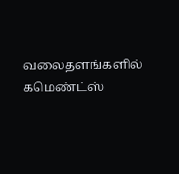வலைதளங்களில் கமெண்ட்ஸ்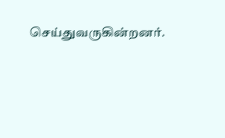செய்துவருகின்றனர்.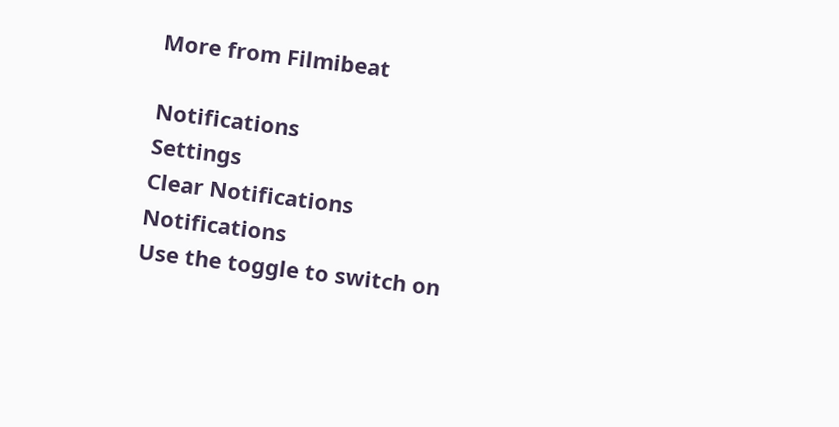More from Filmibeat

Notifications
Settings
Clear Notifications
Notifications
Use the toggle to switch on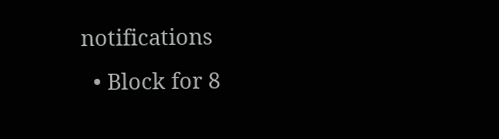notifications
  • Block for 8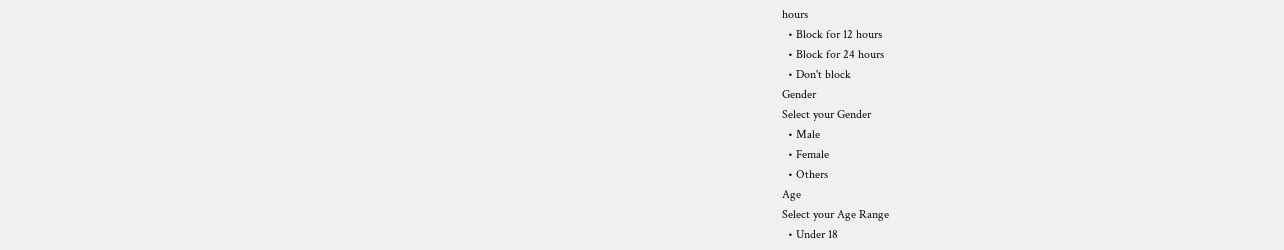hours
  • Block for 12 hours
  • Block for 24 hours
  • Don't block
Gender
Select your Gender
  • Male
  • Female
  • Others
Age
Select your Age Range
  • Under 18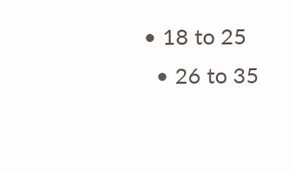• 18 to 25
  • 26 to 35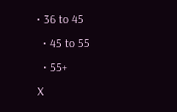• 36 to 45
  • 45 to 55
  • 55+
X